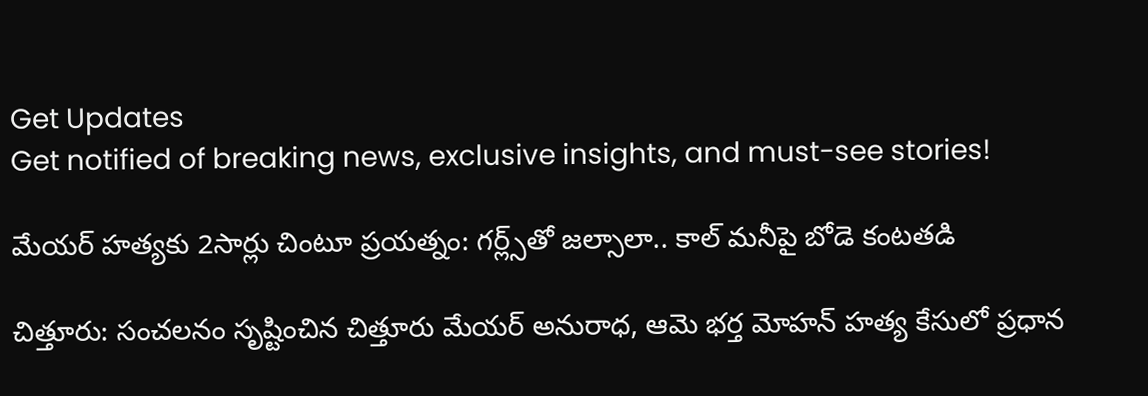Get Updates
Get notified of breaking news, exclusive insights, and must-see stories!

మేయర్ హత్యకు 2సార్లు చింటూ ప్రయత్నం: గర్ల్స్‌తో జల్సాలా.. కాల్ మనీపై బోడె కంటతడి

చిత్తూరు: సంచలనం సృష్టించిన చిత్తూరు మేయర్ అనురాధ, ఆమె భర్త మోహన్ హత్య కేసులో ప్రధాన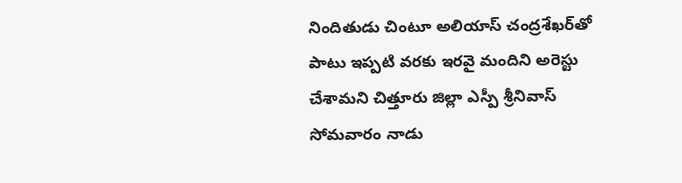నిందితుడు చింటూ అలియాస్ చంద్రశేఖర్‌తో పాటు ఇప్పటి వరకు ఇరవై మందిని అరెస్టు చేశామని చిత్తూరు జిల్లా ఎస్పీ శ్రీనివాస్ సోమవారం నాడు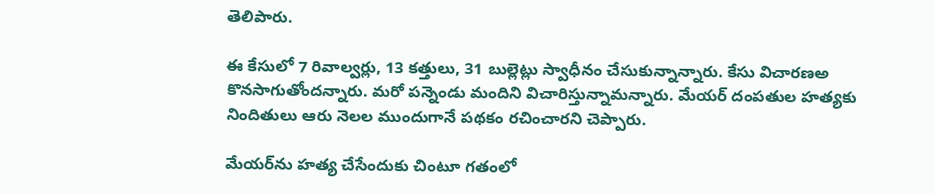తెలిపారు.

ఈ కేసులో 7 రివాల్వర్లు, 13 కత్తులు, 31 బుల్లెట్లు స్వాధీనం చేసుకున్నాన్నారు. కేసు విచారణఅ కొనసాగుతోందన్నారు. మరో పన్నెండు మందిని విచారిస్తున్నామన్నారు. మేయర్ దంపతుల హత్యకు నిందితులు ఆరు నెలల ముందుగానే పథకం రచించారని చెప్పారు.

మేయర్‌ను హత్య చేసేందుకు చింటూ గతంలో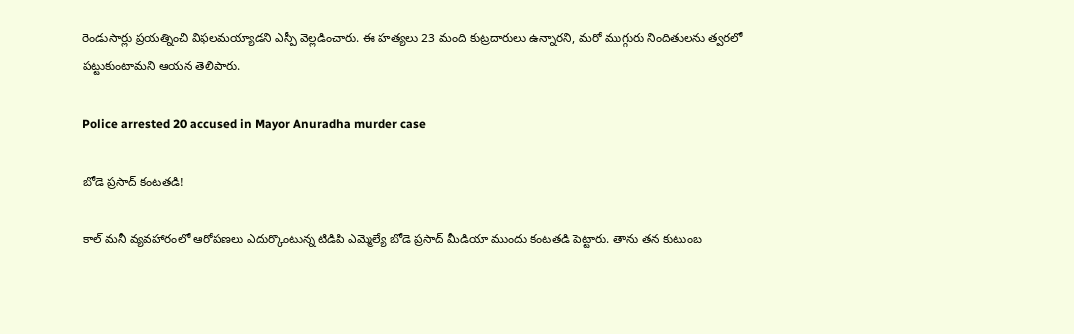రెండుసార్లు ప్రయత్నించి విఫలమయ్యాడని ఎస్పీ వెల్లడించారు. ఈ హత్యలు 23 మంది కుట్రదారులు ఉన్నారని, మరో ముగ్గురు నిందితులను త్వరలో పట్టుకుంటామని ఆయన తెలిపారు.

Police arrested 20 accused in Mayor Anuradha murder case

బోడె ప్రసాద్ కంటతడి!

కాల్ మనీ వ్యవహారంలో ఆరోపణలు ఎదుర్కొంటున్న టిడిపి ఎమ్మెల్యే బోడె ప్రసాద్ మీడియా ముందు కంటతడి పెట్టారు. తాను తన కుటుంబ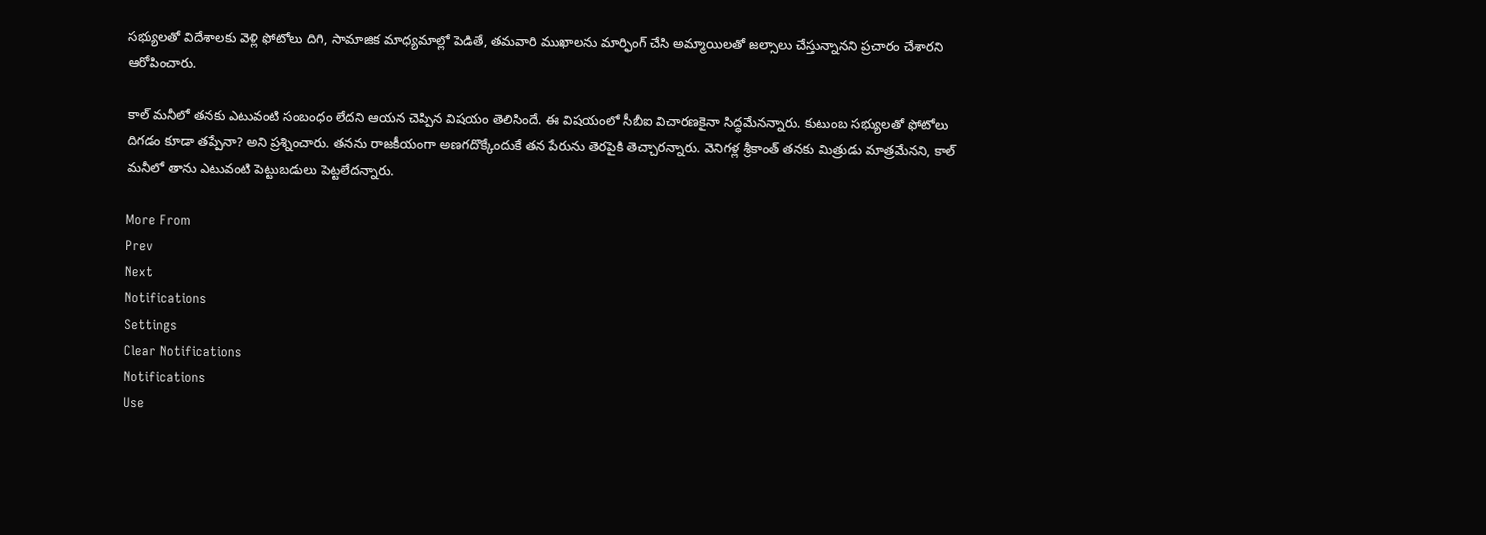సభ్యులతో విదేశాలకు వెళ్లి ఫోటోలు దిగి, సామాజిక మాధ్యమాల్లో పెడితే, తమవారి ముఖాలను మార్ఫింగ్ చేసి అమ్మాయిలతో జల్సాలు చేస్తున్నానని ప్రచారం చేశారని ఆరోపించారు.

కాల్ మనీలో తనకు ఎటువంటి సంబంధం లేదని ఆయన చెప్పిన విషయం తెలిసిందే. ఈ విషయంలో సీబీఐ విచారణకైనా సిద్ధమేనన్నారు. కుటుంబ సభ్యులతో ఫోటోలు దిగడం కూడా తప్పేనా? అని ప్రశ్నించారు. తనను రాజకీయంగా అణగదొక్కేందుకే తన పేరును తెరపైకి తెచ్చారన్నారు. వెనిగళ్ల శ్రీకాంత్ తనకు మిత్రుడు మాత్రమేనని, కాల్ మనీలో తాను ఎటువంటి పెట్టుబడులు పెట్టలేదన్నారు.

More From
Prev
Next
Notifications
Settings
Clear Notifications
Notifications
Use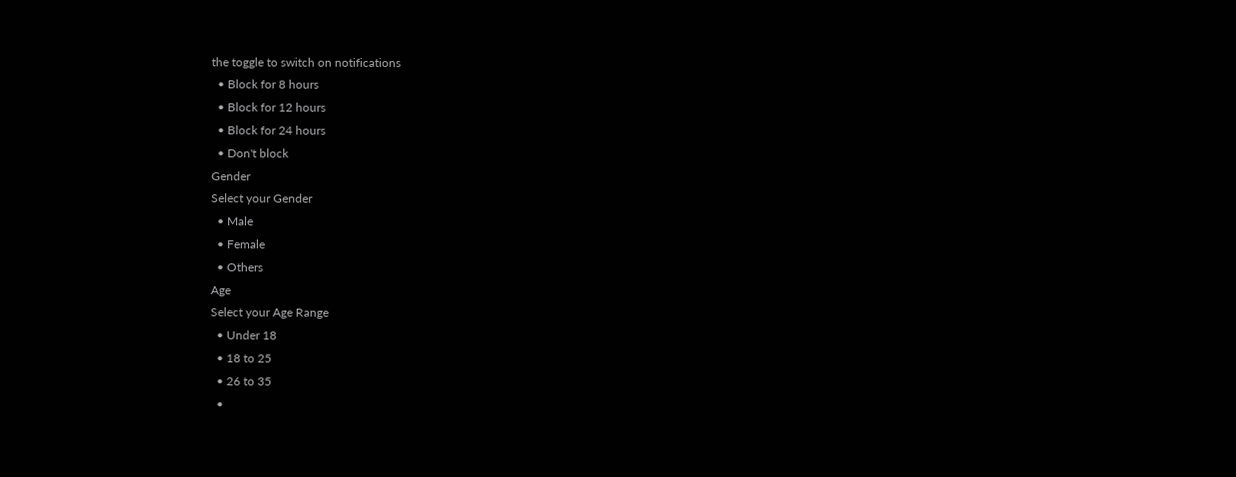the toggle to switch on notifications
  • Block for 8 hours
  • Block for 12 hours
  • Block for 24 hours
  • Don't block
Gender
Select your Gender
  • Male
  • Female
  • Others
Age
Select your Age Range
  • Under 18
  • 18 to 25
  • 26 to 35
  •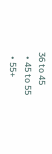36 to 45
  • 45 to 55
  • 55+